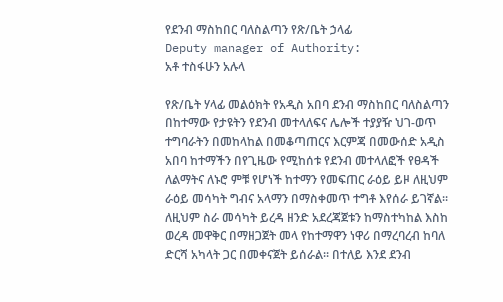የደንብ ማስከበር ባለስልጣን የጽ/ቤት ኃላፊ
Deputy manager of Authority:
አቶ ተስፋሁን አሉላ

የጽ/ቤት ሃላፊ መልዕክት የአዲስ አበባ ደንብ ማስከበር ባለስልጣን በከተማው የታዩትን የደንብ መተላለፍና ሌሎች ተያያዥ ህገ-ወጥ ተግባራትን በመከላከል በመቆጣጠርና እርምጃ በመውሰድ አዲስ አበባ ከተማችን በየጊዜው የሚከሰቱ የደንብ መተላለፎች የፀዳች ለልማትና ለኑሮ ምቹ የሆነች ከተማን የመፍጠር ራዕይ ይዞ ለዚህም ራዕይ መሳካት ግብና አላማን በማስቀመጥ ተግቶ እየሰራ ይገኛል፡፡ ለዚህም ስራ መሳካት ይረዳ ዘንድ አደረጃጀቱን ከማስተካከል እስከ ወረዳ መዋቅር በማዘጋጀት መላ የከተማዋን ነዋሪ በማረባረብ ከባለ ድርሻ አካላት ጋር በመቀናጀት ይሰራል፡፡ በተለይ እንደ ደንብ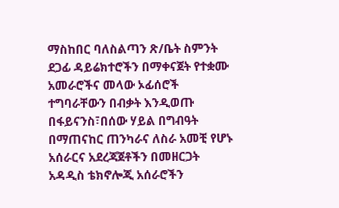ማስከበር ባለስልጣን ጽ/ቤት ስምንት ደጋፊ ዳይሬክተሮችን በማቀናጀት የተቋሙ አመራሮችና መላው ኦፊሰሮች ተግባራቸውን በብቃት እንዲወጡ በፋይናንስ፣በሰው ሃይል በግብዓት በማጠናከር ጠንካራና ለስራ አመቺ የሆኑ አሰራርና አደረጃጀቶችን በመዘርጋት አዳዲስ ቴክኖሎጂ አሰራሮችን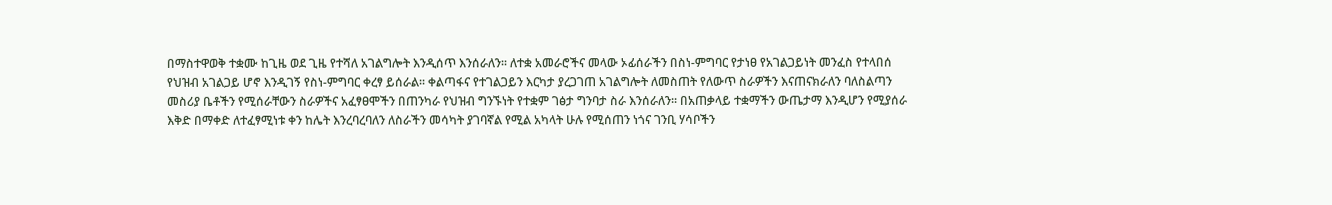በማስተዋወቅ ተቋሙ ከጊዜ ወደ ጊዜ የተሻለ አገልግሎት እንዲሰጥ እንሰራለን፡፡ ለተቋ አመራሮችና መላው ኦፊሰራችን በስነ-ምግባር የታነፀ የአገልጋይነት መንፈስ የተላበሰ የህዝብ አገልጋይ ሆኖ እንዲገኝ የስነ-ምግባር ቀረፃ ይሰራል፡፡ ቀልጣፋና የተገልጋይን እርካታ ያረጋገጠ አገልግሎት ለመስጠት የለውጥ ስራዎችን እናጠናክራለን ባለስልጣን መስሪያ ቤቶችን የሚሰራቸውን ስራዎችና አፈፃፀሞችን በጠንካራ የህዝብ ግንኙነት የተቋም ገፅታ ግንባታ ስራ እንሰራለን፡፡ በአጠቃላይ ተቋማችን ውጤታማ እንዲሆን የሚያሰራ እቅድ በማቀድ ለተፈፃሚነቱ ቀን ከሌት እንረባረባለን ለስራችን መሳካት ያገባኛል የሚል አካላት ሁሉ የሚሰጠን ነጎና ገንቢ ሃሳቦችን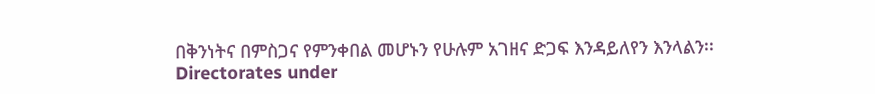በቅንነትና በምስጋና የምንቀበል መሆኑን የሁሉም አገዘና ድጋፍ እንዳይለየን እንላልን፡፡
Directorates under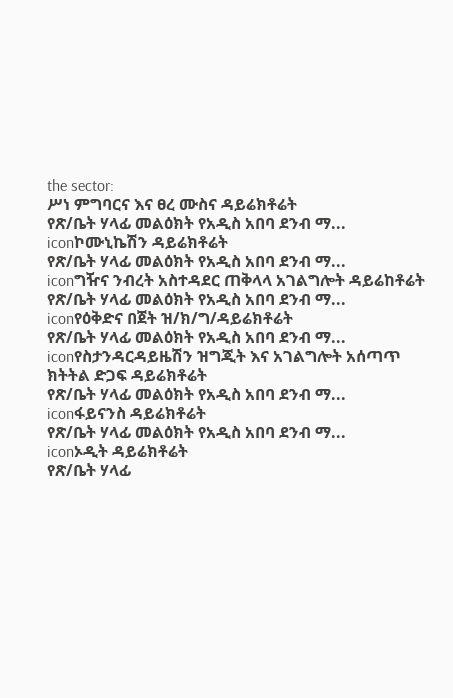the sector:
ሥነ ምግባርና እና ፀረ ሙስና ዳይሬክቶሬት
የጽ/ቤት ሃላፊ መልዕክት የአዲስ አበባ ደንብ ማ...
iconኮሙኒኬሽን ዳይሬክቶሬት
የጽ/ቤት ሃላፊ መልዕክት የአዲስ አበባ ደንብ ማ...
iconግዥና ንብረት አስተዳደር ጠቅላላ አገልግሎት ዳይሬከቶሬት
የጽ/ቤት ሃላፊ መልዕክት የአዲስ አበባ ደንብ ማ...
iconየዕቅድና በጀት ዝ/ክ/ግ/ዳይሬክቶሬት
የጽ/ቤት ሃላፊ መልዕክት የአዲስ አበባ ደንብ ማ...
iconየስታንዳርዳይዜሽን ዝግጂት እና አገልግሎት አሰጣጥ ክትትል ድጋፍ ዳይሬክቶሬት
የጽ/ቤት ሃላፊ መልዕክት የአዲስ አበባ ደንብ ማ...
iconፋይናንስ ዳይሬክቶሬት
የጽ/ቤት ሃላፊ መልዕክት የአዲስ አበባ ደንብ ማ...
iconኦዲት ዳይሬክቶሬት
የጽ/ቤት ሃላፊ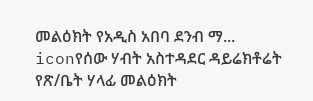መልዕክት የአዲስ አበባ ደንብ ማ...
iconየሰው ሃብት አስተዳደር ዳይሬክቶሬት
የጽ/ቤት ሃላፊ መልዕክት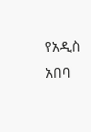የአዲስ አበባ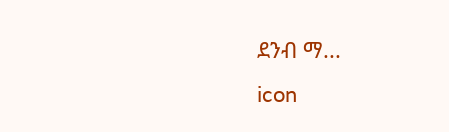ደንብ ማ...
icon